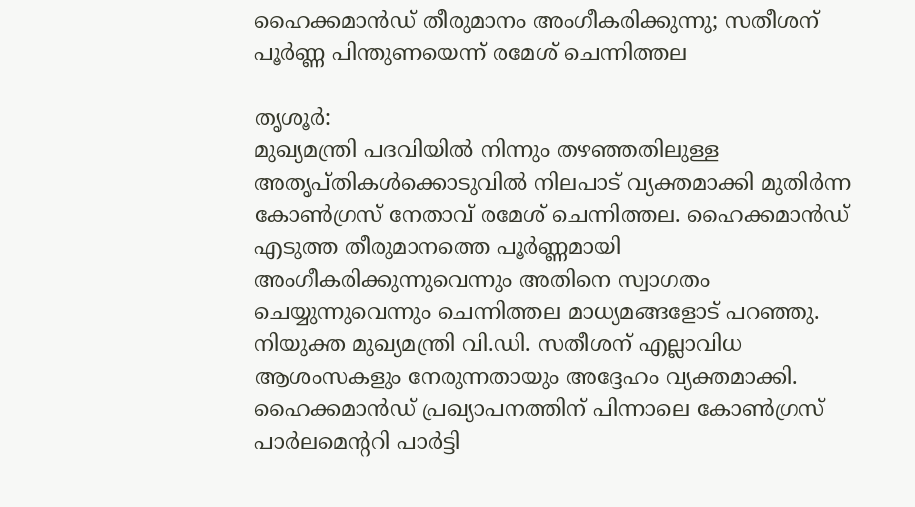ഹൈക്കമാൻഡ് തീരുമാനം അംഗീകരിക്കുന്നു; സതീശന് പൂർണ്ണ പിന്തുണയെന്ന് രമേശ് ചെന്നിത്തല

തൃശൂർ:
മുഖ്യമന്ത്രി പദവിയിൽ നിന്നും തഴഞ്ഞതിലുള്ള അതൃപ്തികൾക്കൊടുവിൽ നിലപാട് വ്യക്തമാക്കി മുതിർന്ന കോൺഗ്രസ് നേതാവ് രമേശ് ചെന്നിത്തല. ഹൈക്കമാൻഡ് എടുത്ത തീരുമാനത്തെ പൂർണ്ണമായി അംഗീകരിക്കുന്നുവെന്നും അതിനെ സ്വാഗതം ചെയ്യുന്നുവെന്നും ചെന്നിത്തല മാധ്യമങ്ങളോട് പറഞ്ഞു. നിയുക്ത മുഖ്യമന്ത്രി വി.ഡി. സതീശന് എല്ലാവിധ ആശംസകളും നേരുന്നതായും അദ്ദേഹം വ്യക്തമാക്കി.
ഹൈക്കമാൻഡ് പ്രഖ്യാപനത്തിന് പിന്നാലെ കോൺഗ്രസ് പാർലമെന്ററി പാർട്ടി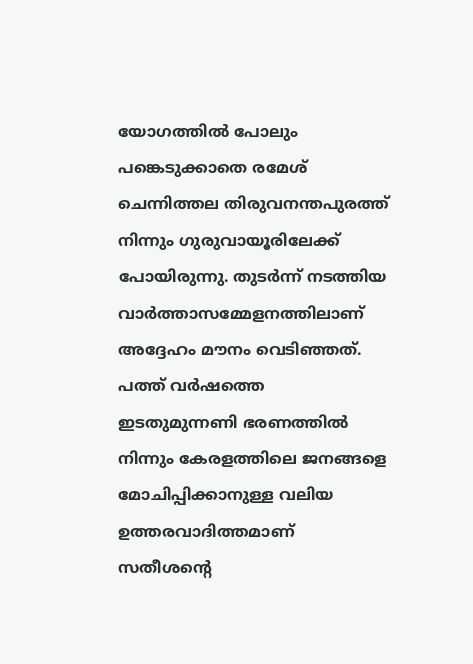യോഗത്തിൽ പോലും പങ്കെടുക്കാതെ രമേശ് ചെന്നിത്തല തിരുവനന്തപുരത്ത് നിന്നും ഗുരുവായൂരിലേക്ക് പോയിരുന്നു. തുടർന്ന് നടത്തിയ വാർത്താസമ്മേളനത്തിലാണ് അദ്ദേഹം മൗനം വെടിഞ്ഞത്. പത്ത് വർഷത്തെ ഇടതുമുന്നണി ഭരണത്തിൽ നിന്നും കേരളത്തിലെ ജനങ്ങളെ മോചിപ്പിക്കാനുള്ള വലിയ ഉത്തരവാദിത്തമാണ് സതീശന്റെ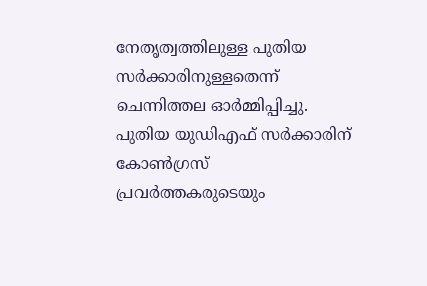നേതൃത്വത്തിലുള്ള പുതിയ സർക്കാരിനുള്ളതെന്ന് ചെന്നിത്തല ഓർമ്മിപ്പിച്ചു.
പുതിയ യുഡിഎഫ് സർക്കാരിന് കോൺഗ്രസ് പ്രവർത്തകരുടെയും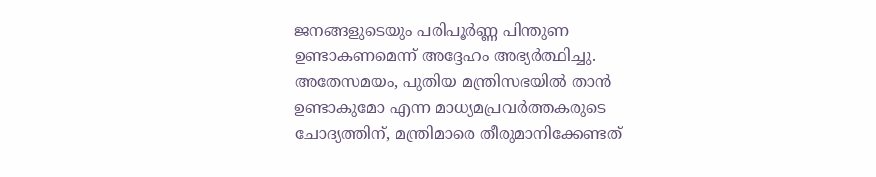ജനങ്ങളുടെയും പരിപൂർണ്ണ പിന്തുണ ഉണ്ടാകണമെന്ന് അദ്ദേഹം അഭ്യർത്ഥിച്ചു. അതേസമയം, പുതിയ മന്ത്രിസഭയിൽ താൻ ഉണ്ടാകുമോ എന്ന മാധ്യമപ്രവർത്തകരുടെ ചോദ്യത്തിന്, മന്ത്രിമാരെ തീരുമാനിക്കേണ്ടത്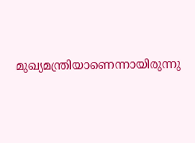മുഖ്യമന്ത്രിയാണെന്നായിരുന്നു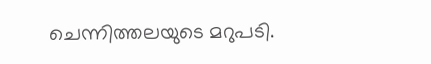ചെന്നിത്തലയുടെ മറുപടി.